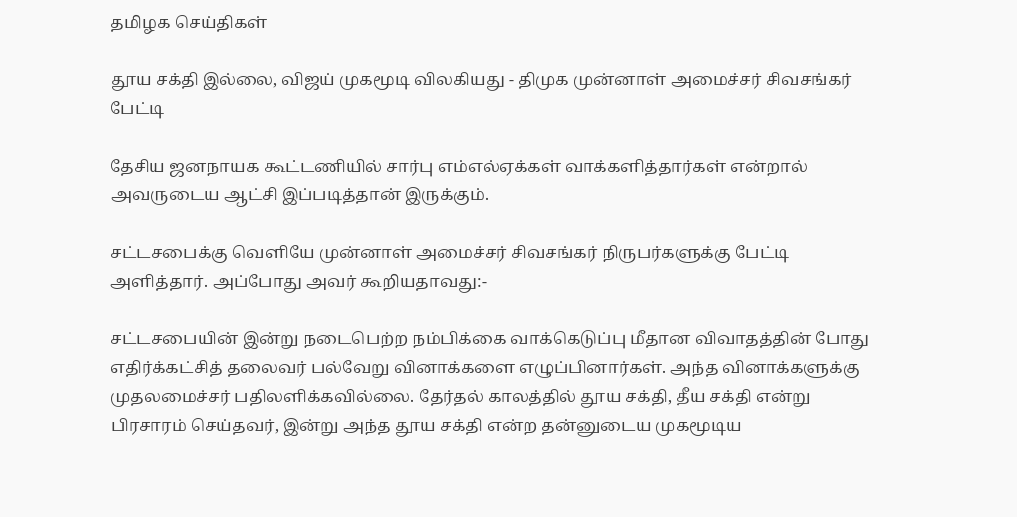தமிழக செய்திகள்

தூய சக்தி இல்லை, விஜய் முகமூடி விலகியது - திமுக முன்னாள் அமைச்சர் சிவசங்கர் பேட்டி

தேசிய ஜனநாயக கூட்டணியில் சார்பு எம்எல்ஏக்கள் வாக்களித்தார்கள் என்றால் அவருடைய ஆட்சி இப்படித்தான் இருக்கும்.

சட்டசபைக்கு வெளியே முன்னாள் அமைச்சர் சிவசங்கர் நிருபர்களுக்கு பேட்டி அளித்தார். அப்போது அவர் கூறியதாவது:-

சட்டசபையின் இன்று நடைபெற்ற நம்பிக்கை வாக்கெடுப்பு மீதான விவாதத்தின் போது எதிர்க்கட்சித் தலைவர் பல்வேறு வினாக்களை எழுப்பினார்கள். அந்த வினாக்களுக்கு முதலமைச்சர் பதிலளிக்கவில்லை. தேர்தல் காலத்தில் தூய சக்தி, தீய சக்தி என்று பிரசாரம் செய்தவர், இன்று அந்த தூய சக்தி என்ற தன்னுடைய முகமூடிய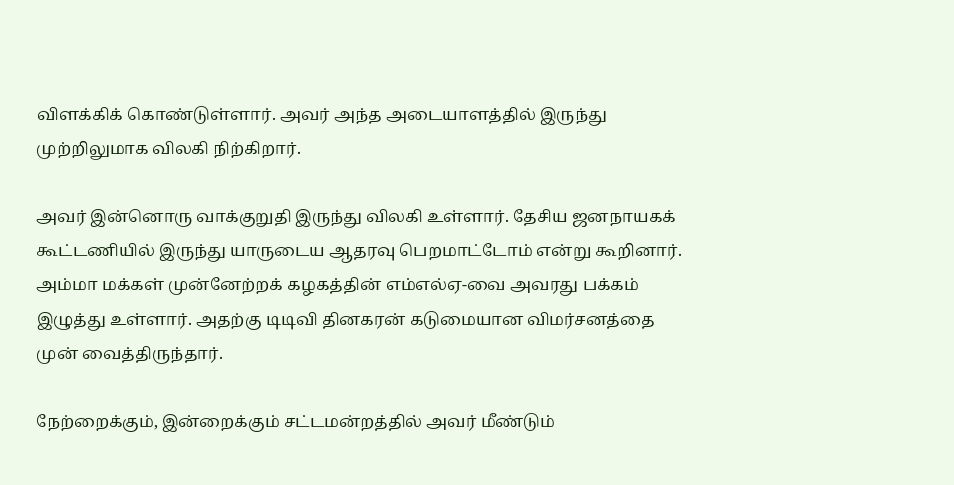விளக்கிக் கொண்டுள்ளார். அவர் அந்த அடையாளத்தில் இருந்து முற்றிலுமாக விலகி நிற்கிறார்.

அவர் இன்னொரு வாக்குறுதி இருந்து விலகி உள்ளார். தேசிய ஜனநாயகக் கூட்டணியில் இருந்து யாருடைய ஆதரவு பெறமாட்டோம் என்று கூறினார். அம்மா மக்கள் முன்னேற்றக் கழகத்தின் எம்எல்ஏ-வை அவரது பக்கம் இழுத்து உள்ளார். அதற்கு டிடிவி தினகரன் கடுமையான விமர்சனத்தை முன் வைத்திருந்தார்.

நேற்றைக்கும், இன்றைக்கும் சட்டமன்றத்தில் அவர் மீண்டும்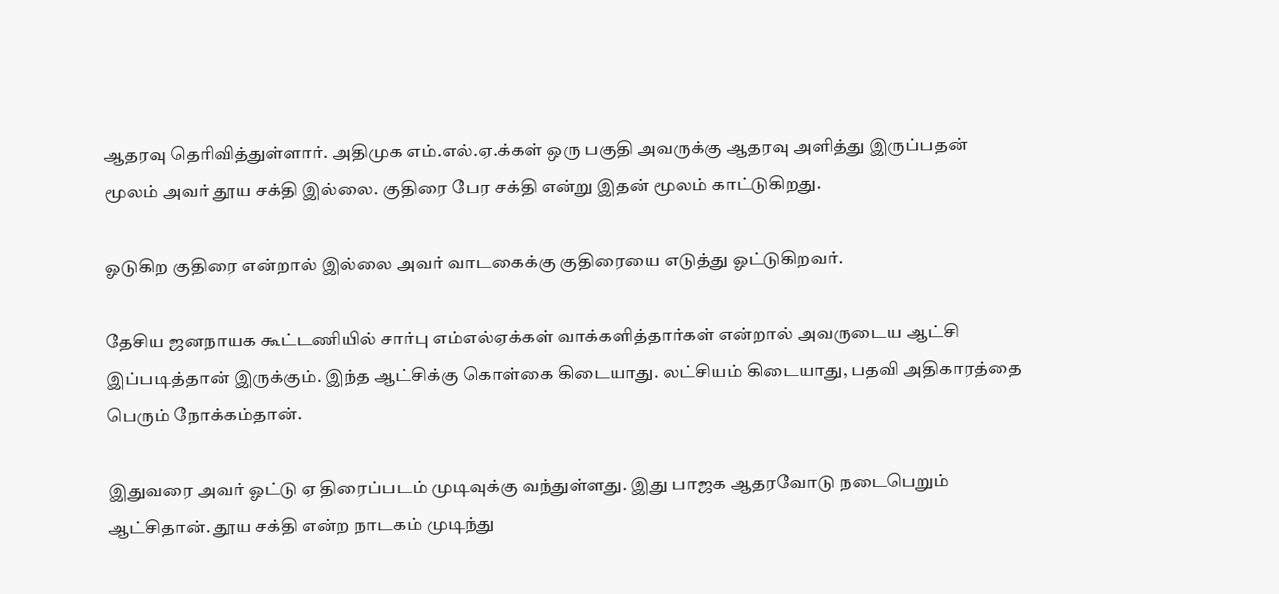ஆதரவு தெரிவித்துள்ளார். அதிமுக எம்.எல்.ஏ.க்கள் ஒரு பகுதி அவருக்கு ஆதரவு அளித்து இருப்பதன் மூலம் அவர் தூய சக்தி இல்லை. குதிரை பேர சக்தி என்று இதன் மூலம் காட்டுகிறது.

ஓடுகிற குதிரை என்றால் இல்லை அவர் வாடகைக்கு குதிரையை எடுத்து ஓட்டுகிறவர்.

தேசிய ஜனநாயக கூட்டணியில் சார்பு எம்எல்ஏக்கள் வாக்களித்தார்கள் என்றால் அவருடைய ஆட்சி இப்படித்தான் இருக்கும். இந்த ஆட்சிக்கு கொள்கை கிடையாது. லட்சியம் கிடையாது, பதவி அதிகாரத்தை பெரும் நோக்கம்தான்.

இதுவரை அவர் ஓட்டு ஏ திரைப்படம் முடிவுக்கு வந்துள்ளது. இது பாஜக ஆதரவோடு நடைபெறும் ஆட்சிதான். தூய சக்தி என்ற நாடகம் முடிந்து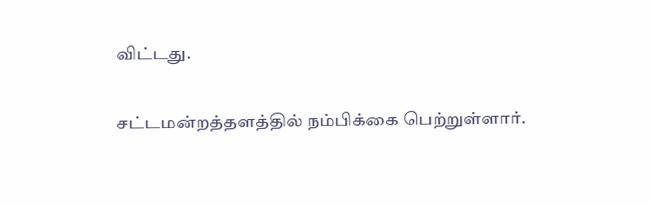விட்டது.

சட்டமன்றத்தளத்தில் நம்பிக்கை பெற்றுள்ளார்.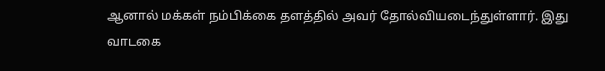ஆனால் மக்கள் நம்பிக்கை தளத்தில் அவர் தோல்வியடைந்துள்ளார். இது வாடகை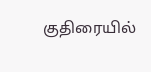குதிரையில்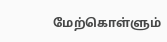மேற்கொள்ளும்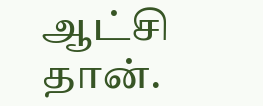ஆட்சி தான்.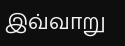இவ்வாறு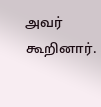அவர் கூறினார்.